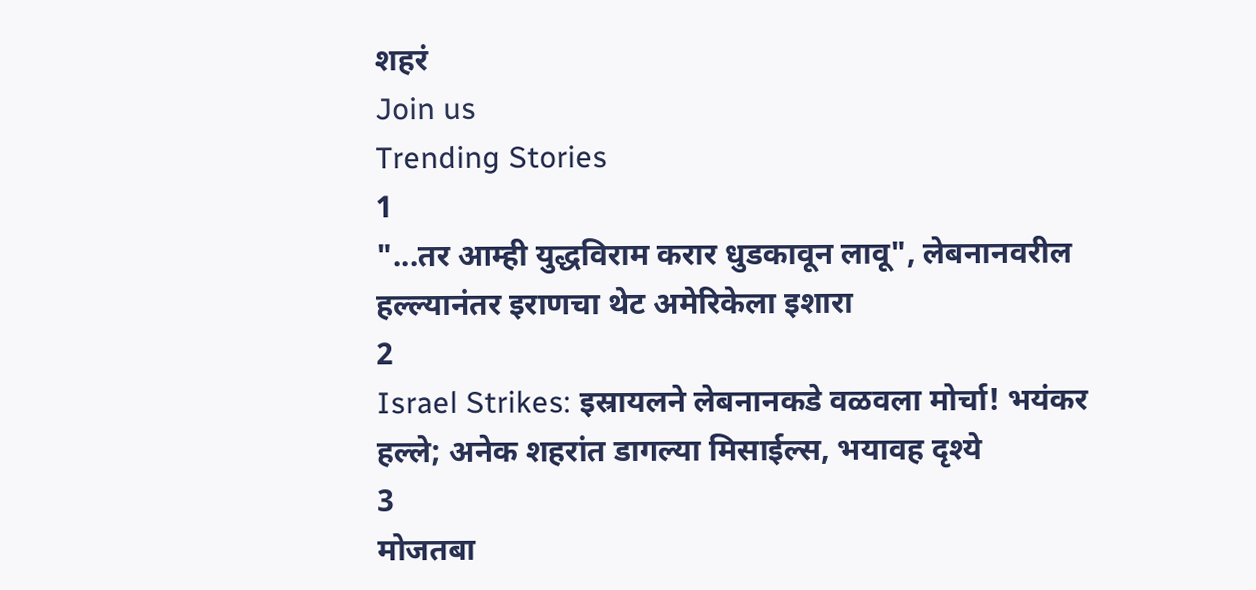शहरं
Join us
Trending Stories
1
"...तर आम्ही युद्धविराम करार धुडकावून लावू", लेबनानवरील हल्ल्यानंतर इराणचा थेट अमेरिकेला इशारा
2
Israel Strikes: इस्रायलने लेबनानकडे वळवला मोर्चा! भयंकर हल्ले; अनेक शहरांत डागल्या मिसाईल्स, भयावह दृश्ये
3
मोजतबा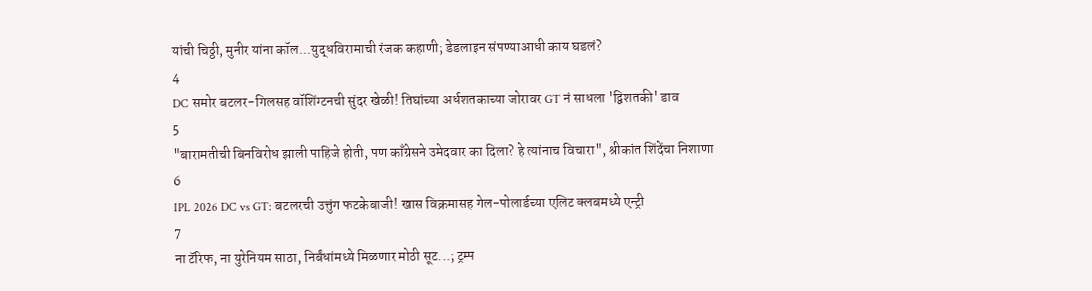यांची चिठ्ठी, मुनीर यांना कॉल...युद्धविरामाची रंजक कहाणी; डेडलाइन संपण्याआधी काय घडलं?
4
DC समोर बटलर-गिलसह वॉशिंग्टनची सुंदर खेळी! तिघांच्या अर्धशतकाच्या जोरावर GT नं साधला 'द्विशतकी' डाव
5
"बारामतीची बिनविरोध झाली पाहिजे होती, पण काँग्रेसने उमेदवार का दिला? हे त्यांनाच विचारा", श्रीकांत शिंदेंचा निशाणा
6
IPL 2026 DC vs GT: बटलरची उत्तुंग फटकेबाजी! खास विक्रमासह गेल-पोलार्डच्या एलिट क्लबमध्ये एन्ट्री
7
ना टॅरिफ, ना युरेनियम साठा, निर्बंधांमध्ये मिळणार मोठी सूट...; ट्रम्प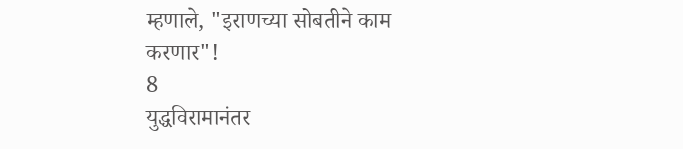म्हणाले, "इराणच्या सोबतीने काम करणार"!
8
युद्धविरामानंतर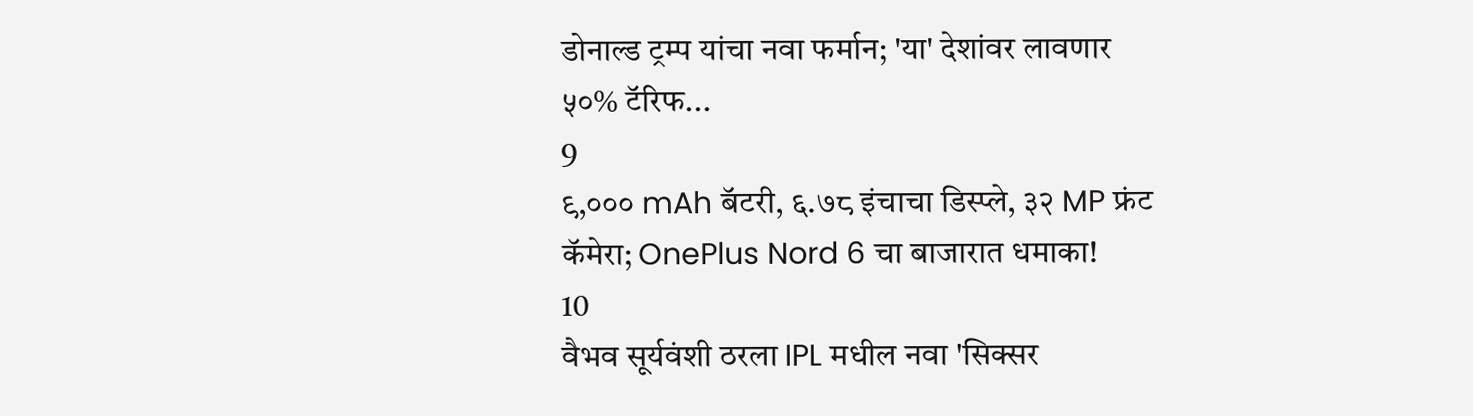डोनाल्ड ट्रम्प यांचा नवा फर्मान; 'या' देशांवर लावणार ५०% टॅरिफ...
9
९,००० mAh बॅटरी, ६.७८ इंचाचा डिस्प्ले, ३२ MP फ्रंट कॅमेरा; OnePlus Nord 6 चा बाजारात धमाका!
10
वैभव सूर्यवंशी ठरला IPL मधील नवा 'सिक्सर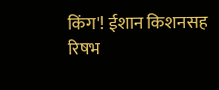किंग'! ईशान किशनसह रिषभ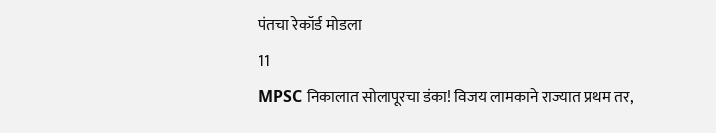पंतचा रेकॉर्ड मोडला
11
MPSC निकालात सोलापूरचा डंका! विजय लामकाने राज्यात प्रथम तर,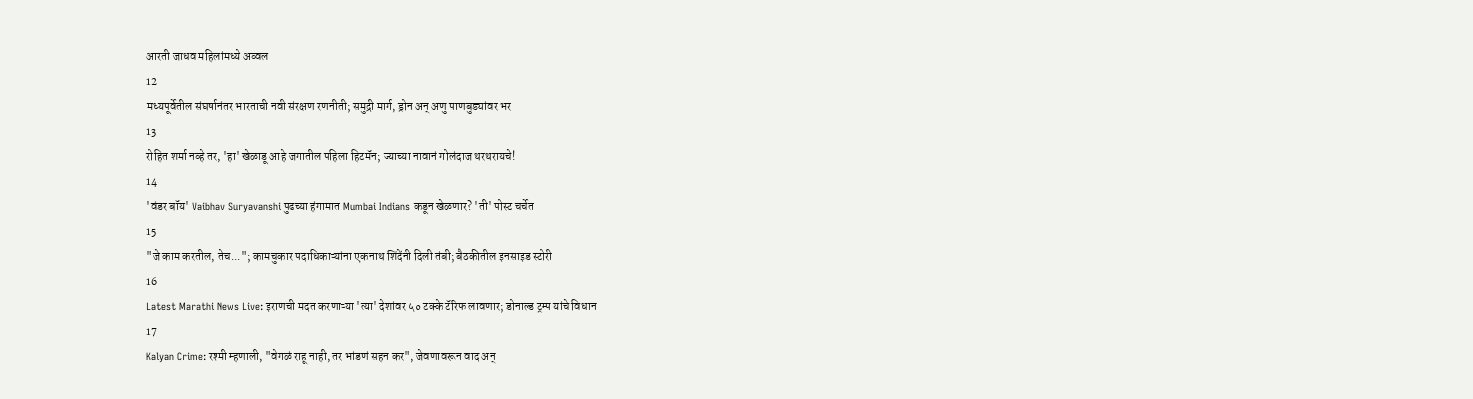आरती जाधव महिलांमध्ये अव्वल
12
मध्यपूर्वेतील संघर्षानंतर भारताची नवी संरक्षण रणनीती; समुद्री मार्ग, ड्रोन अन् अणु पाणबुड्यांवर भर
13
रोहित शर्मा नव्हे तर, 'हा' खेळाडू आहे जगातील पहिला हिटमॅन; ज्याच्या नावानं गोलंदाज थरथरायचे!
14
'वंडर बॉय' Vaibhav Suryavanshi पुढच्या हंगामात Mumbai Indians कडून खेळणार? 'ती' पोस्ट चर्चेत
15
"जे काम करतील, तेच..."; कामचुकार पदाधिकाऱ्यांना एकनाथ शिंदेंनी दिली तंबी; बैठकीतील इनसाइड स्टोरी
16
Latest Marathi News Live: इराणची मदत करणाऱ्या 'त्या' देशांवर ५० टक्के टॅरिफ लावणार; डोनाल्ड ट्रम्प यांचे विधान
17
Kalyan Crime: रश्मी म्हणाली, "वेगळं राहू नाही, तर भांडणं सहन कर", जेवणावरून वाद अन्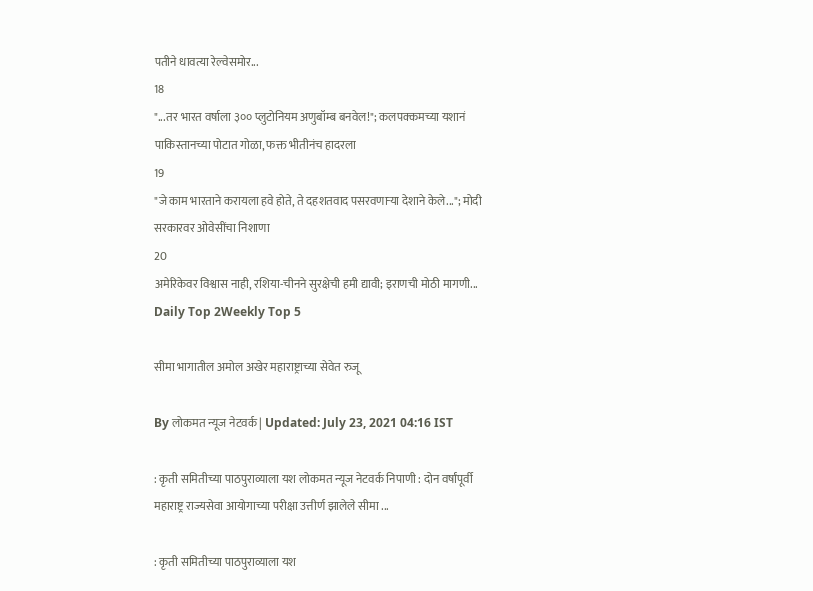पतीने धावत्या रेल्वेसमोर...
18
"...तर भारत वर्षाला ३०० प्लुटोनियम अणुबॉम्ब बनवेल!"; कलपक्कमच्या यशानं पाकिस्तानच्या पोटात गोळा, फक्त भीतीनंच हादरला
19
"जे काम भारताने करायला हवे होते, ते दहशतवाद पसरवणाऱ्या देशाने केले..."; मोदी सरकारवर ओवेसींचा निशाणा
20
अमेरिकेवर विश्वास नाही, रशिया-चीनने सुरक्षेची हमी द्यावी; इराणची मोठी मागणी...
Daily Top 2Weekly Top 5

सीमा भागातील अमोल अखेर महाराष्ट्राच्या सेवेत रुजू

By लोकमत न्यूज नेटवर्क | Updated: July 23, 2021 04:16 IST

: कृती समितीच्या पाठपुराव्याला यश लोकमत न्यूज नेटवर्क निपाणी : दोन वर्षांपूर्वी महाराष्ट्र राज्यसेवा आयोगाच्या परीक्षा उत्तीर्ण झालेले सीमा ...

: कृती समितीच्या पाठपुराव्याला यश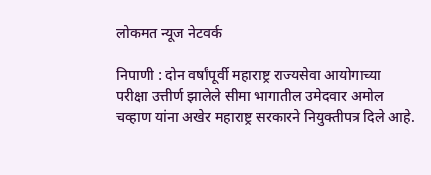लोकमत न्यूज नेटवर्क

निपाणी : दोन वर्षांपूर्वी महाराष्ट्र राज्यसेवा आयोगाच्या परीक्षा उत्तीर्ण झालेले सीमा भागातील उमेदवार अमोल चव्हाण यांना अखेर महाराष्ट्र सरकारने नियुक्तीपत्र दिले आहे.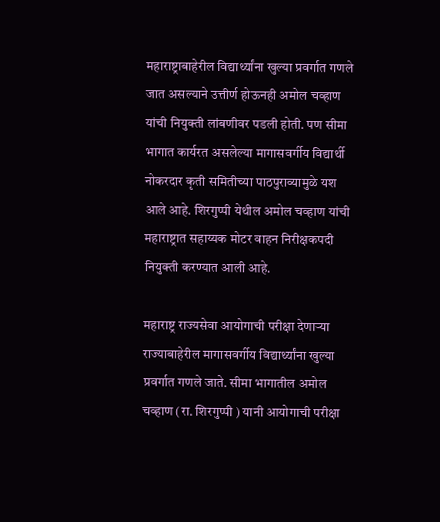महाराष्ट्राबाहेरील विद्यार्थ्यांना खुल्या प्रवर्गात गणले जात असल्याने उत्तीर्ण होऊनही अमोल चव्हाण यांची नियुक्ती लांबणीवर पडली होती. पण सीमा भागात कार्यरत असलेल्या मागासवर्गीय विद्यार्थी नोकरदार कृती समितीच्या पाठपुराव्यामुळे यश आले आहे. शिरगुप्पी येथील अमोल चव्हाण यांची महाराष्ट्रात सहाय्यक मोटर वाहन निरीक्षकपदी नियुक्ती करण्यात आली आहे.

महाराष्ट्र राज्यसेवा आयोगाची परीक्षा देणाऱ्या राज्याबाहेरील मागासवर्गीय विद्यार्थ्यांना खुल्या प्रवर्गात गणले जाते. सीमा भागातील अमोल चव्हाण (रा. शिरगुप्पी ) यानी आयोगाची परीक्षा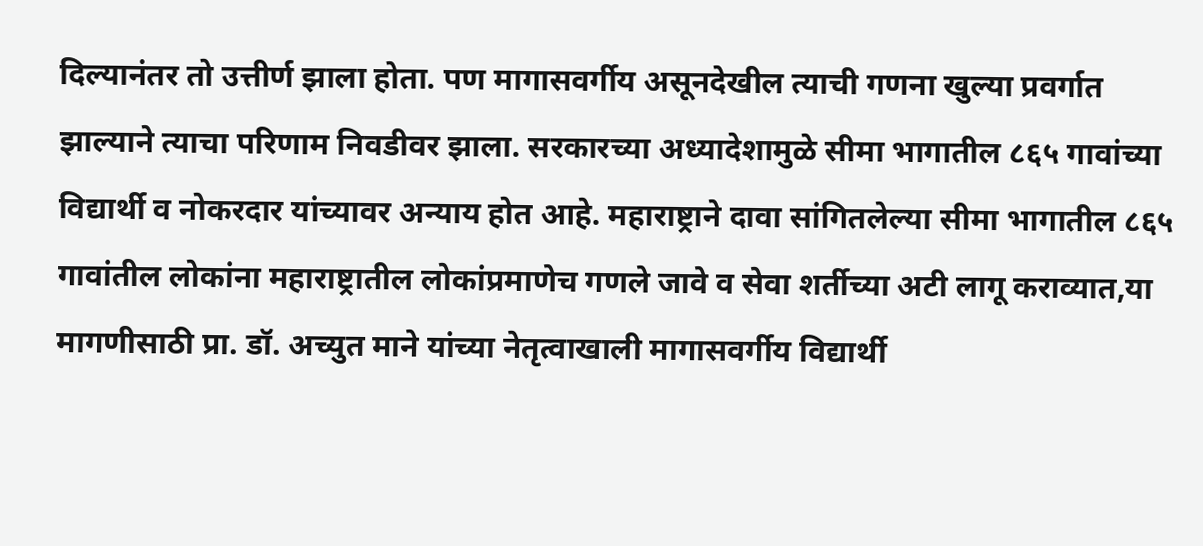दिल्यानंतर तो उत्तीर्ण झाला होता. पण मागासवर्गीय असूनदेखील त्याची गणना खुल्या प्रवर्गात झाल्याने त्याचा परिणाम निवडीवर झाला. सरकारच्या अध्यादेशामुळे सीमा भागातील ८६५ गावांच्या विद्यार्थी व नोकरदार यांच्यावर अन्याय होत आहे. महाराष्ट्राने दावा सांगितलेल्या सीमा भागातील ८६५ गावांतील लोकांना महाराष्ट्रातील लोकांप्रमाणेच गणले जावे व सेवा शर्तीच्या अटी लागू कराव्यात,या मागणीसाठी प्रा. डॉ. अच्युत माने यांच्या नेतृत्वाखाली मागासवर्गीय विद्यार्थी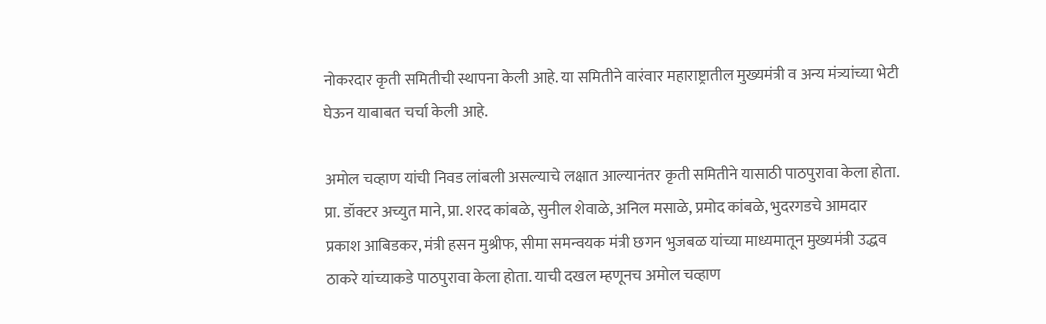नोकरदार कृती समितीची स्थापना केली आहे. या समितीने वारंवार महाराष्ट्रातील मुख्यमंत्री व अन्य मंत्र्यांच्या भेटी घेऊन याबाबत चर्चा केली आहे.

अमोल चव्हाण यांची निवड लांबली असल्याचे लक्षात आल्यानंतर कृती समितीने यासाठी पाठपुरावा केला होता. प्रा. डॉक्टर अच्युत माने, प्रा. शरद कांबळे, सुनील शेवाळे, अनिल मसाळे, प्रमोद कांबळे, भुदरगडचे आमदार प्रकाश आबिडकर, मंत्री हसन मुश्रीफ, सीमा समन्वयक मंत्री छगन भुजबळ यांच्या माध्यमातून मुख्यमंत्री उद्धव ठाकरे यांच्याकडे पाठपुरावा केला होता. याची दखल म्हणूनच अमोल चव्हाण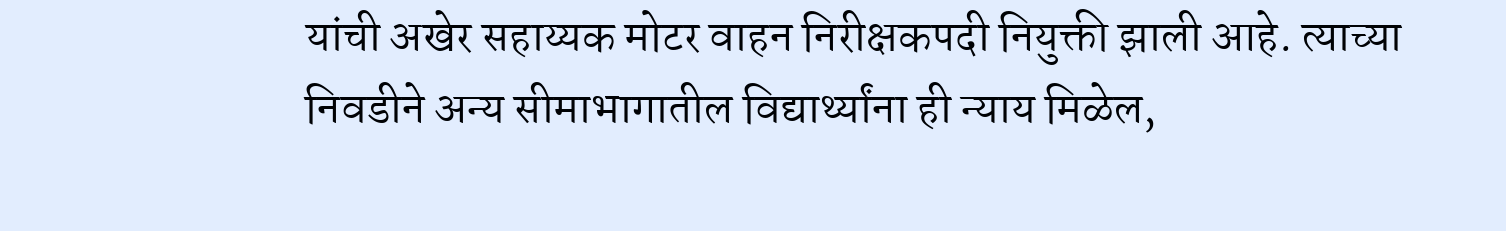यांची अखेर सहाय्यक मोटर वाहन निरीक्षकपदी नियुक्ती झाली आहे. त्याच्या निवडीने अन्य सीमाभागातील विद्यार्थ्यांना ही न्याय मिळेल,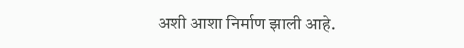अशी आशा निर्माण झाली आहे.